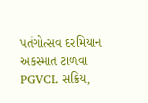પતંગોત્સવ દરમિયાન અકસ્માત ટાળવા PGVCL સક્રિય,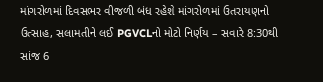માંગરોળમાં દિવસભર વીજળી બંધ રહેશે માંગરોળમાં ઉતરાયણનો ઉત્સાહ, સલામતીને લઈ PGVCLનો મોટો નિર્ણય – સવારે 8:30થી સાંજ 6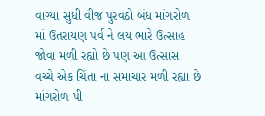વાગ્યા સુધી વીજ પુરવઠો બંધ માંગરોળ માં ઉતરાયણ પર્વ ને લય ભારે ઉત્સાહ જોવા મળી રહ્યો છે પણ આ ઉત્સાસ વચ્ચે એક ચિંતા ના સમાચાર મળી રહ્યા છે માંગરોળ પી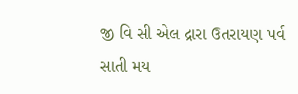જી વિ સી એલ દ્રારા ઉતરાયણ પર્વ સાતી મય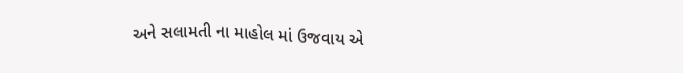અને સલામતી ના માહોલ માં ઉજવાય એ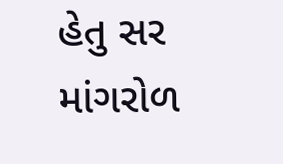હેતુ સર માંગરોળ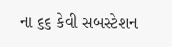ના ૬૬ કેવી સબસ્ટેશન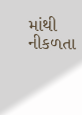માંથી નીકળતા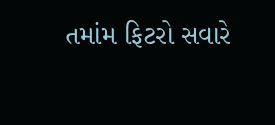તમાંમ ફિટરો સવારે